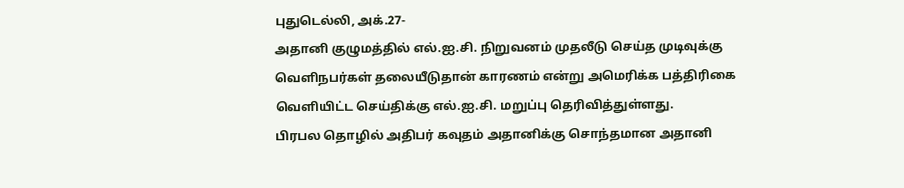புதுடெல்லி, அக்.27-
அதானி குழுமத்தில் எல்.ஐ.சி. நிறுவனம் முதலீடு செய்த முடிவுக்கு வெளிநபர்கள் தலையீடுதான் காரணம் என்று அமெரிக்க பத்திரிகை வெளியிட்ட செய்திக்கு எல்.ஐ.சி. மறுப்பு தெரிவித்துள்ளது.
பிரபல தொழில் அதிபர் கவுதம் அதானிக்கு சொந்தமான அதானி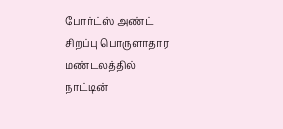போர்ட்ஸ் அண்ட் சிறப்பு பொருளாதார மண்டலத்தில் நாட்டின்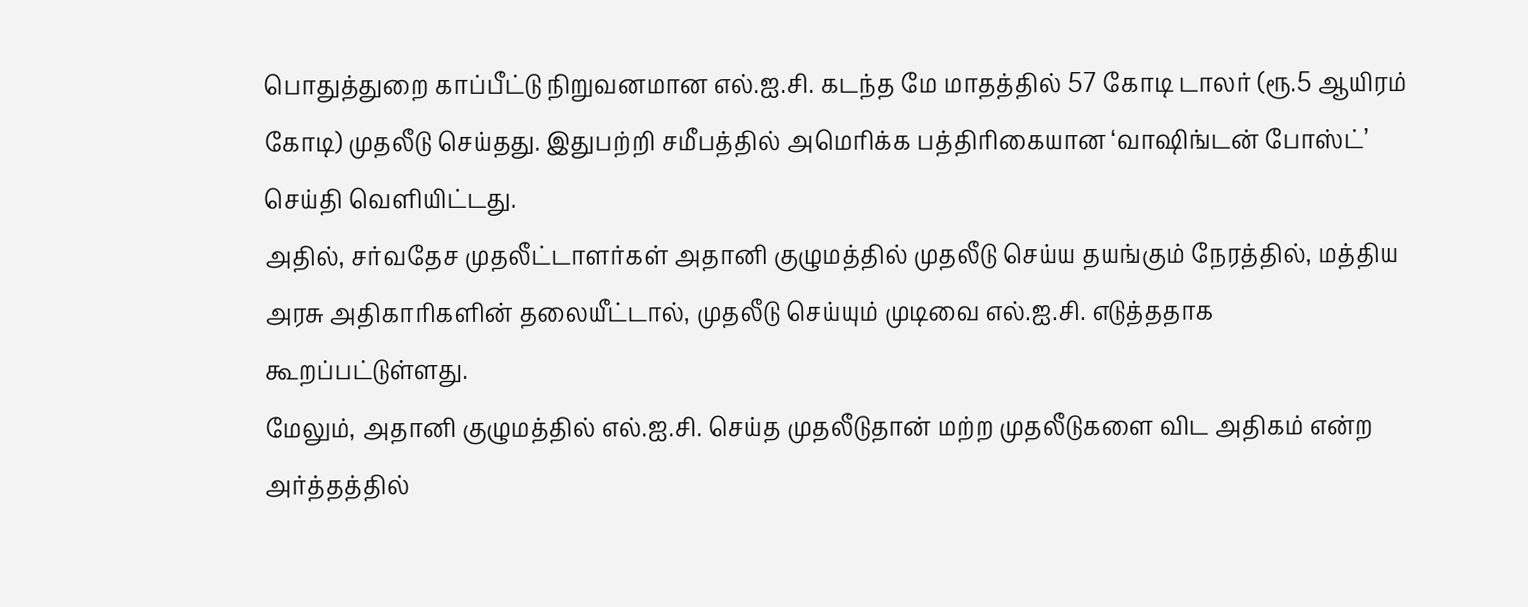பொதுத்துறை காப்பீட்டு நிறுவனமான எல்.ஐ.சி. கடந்த மே மாதத்தில் 57 கோடி டாலர் (ரூ.5 ஆயிரம் கோடி) முதலீடு செய்தது. இதுபற்றி சமீபத்தில் அமெரிக்க பத்திரிகையான ‘வாஷிங்டன் போஸ்ட்’ செய்தி வெளியிட்டது.
அதில், சர்வதேச முதலீட்டாளர்கள் அதானி குழுமத்தில் முதலீடு செய்ய தயங்கும் நேரத்தில், மத்திய அரசு அதிகாரிகளின் தலையீட்டால், முதலீடு செய்யும் முடிவை எல்.ஐ.சி. எடுத்ததாக கூறப்பட்டுள்ளது.
மேலும், அதானி குழுமத்தில் எல்.ஐ.சி. செய்த முதலீடுதான் மற்ற முதலீடுகளை விட அதிகம் என்ற அர்த்தத்தில்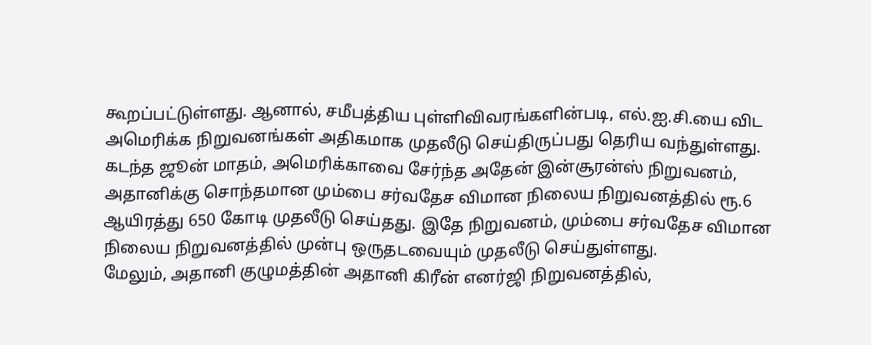கூறப்பட்டுள்ளது. ஆனால், சமீபத்திய புள்ளிவிவரங்களின்படி, எல்.ஐ.சி.யை விட அமெரிக்க நிறுவனங்கள் அதிகமாக முதலீடு செய்திருப்பது தெரிய வந்துள்ளது.
கடந்த ஜூன் மாதம், அமெரிக்காவை சேர்ந்த அதேன் இன்சூரன்ஸ் நிறுவனம், அதானிக்கு சொந்தமான மும்பை சர்வதேச விமான நிலைய நிறுவனத்தில் ரூ.6 ஆயிரத்து 650 கோடி முதலீடு செய்தது. இதே நிறுவனம், மும்பை சர்வதேச விமான நிலைய நிறுவனத்தில் முன்பு ஒருதடவையும் முதலீடு செய்துள்ளது.
மேலும், அதானி குழுமத்தின் அதானி கிரீன் எனர்ஜி நிறுவனத்தில்,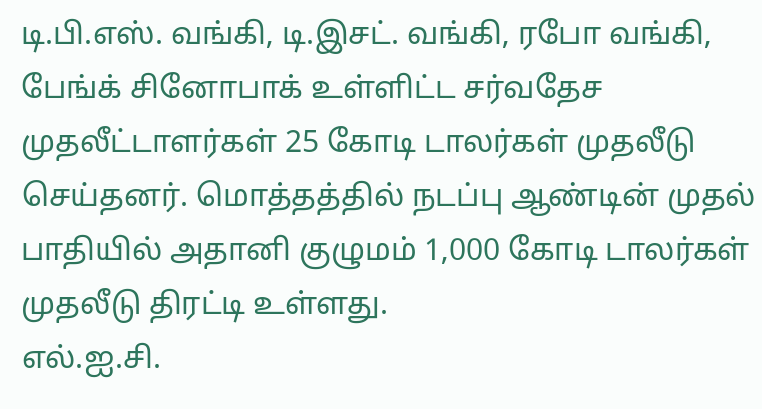டி.பி.எஸ். வங்கி, டி.இசட். வங்கி, ரபோ வங்கி, பேங்க் சினோபாக் உள்ளிட்ட சர்வதேச முதலீட்டாளர்கள் 25 கோடி டாலர்கள் முதலீடு செய்தனர். மொத்தத்தில் நடப்பு ஆண்டின் முதல் பாதியில் அதானி குழுமம் 1,000 கோடி டாலர்கள் முதலீடு திரட்டி உள்ளது.
எல்.ஐ.சி.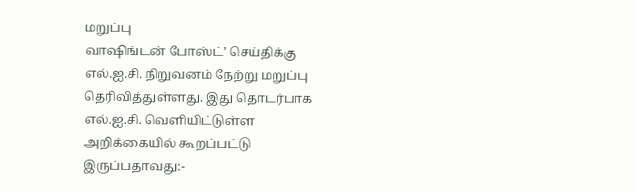மறுப்பு
வாஷிங்டன் போஸ்ட்’ செய்திக்கு எல்.ஐ.சி. நிறுவனம் நேற்று மறுப்பு தெரிவித்துள்ளது. இது தொடர்பாக எல்.ஐ.சி. வெளியிட்டுள்ள அறிக்கையில் கூறப்பட்டு இருப்பதாவது:-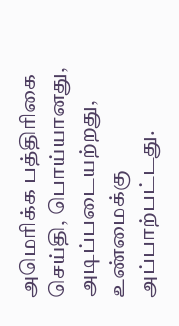அமெரிக்க பத்திரிகை செய்தி, பொய்யானது, அடிப்படையற்றது, உண்மைக்கு அப்பாற்பட்டது.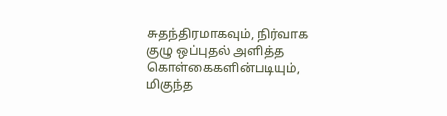சுதந்திரமாகவும், நிர்வாக குழு ஒப்புதல் அளித்த கொள்கைகளின்படியும், மிகுந்த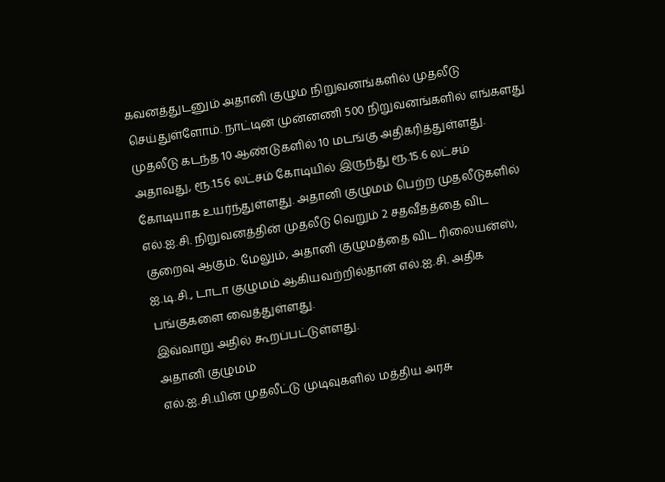கவனத்துடனும் அதானி குழும நிறுவனங்களில் முதலீடு செய்துள்ளோம். நாட்டின் முன்னணி 500 நிறுவனங்களில் எங்களது முதலீடு கடந்த 10 ஆண்டுகளில் 10 மடங்கு அதிகரித்துள்ளது.
அதாவது, ரூ.1.56 லட்சம் கோடியில் இருந்து ரூ.15.6 லட்சம் கோடியாக உயர்ந்துள்ளது. அதானி குழுமம் பெற்ற முதலீடுகளில் எல்.ஐ.சி. நிறுவனத்தின் முதலீடு வெறும் 2 சதவீதத்தை விட குறைவு ஆகும். மேலும், அதானி குழுமத்தை விட ரிலையன்ஸ், ஐ.டி.சி., டாடா குழுமம் ஆகியவற்றில்தான் எல்.ஐ.சி. அதிக பங்குகளை வைத்துள்ளது.
இவ்வாறு அதில் கூறப்பட்டுள்ளது.
அதானி குழுமம்
எல்.ஐ.சி.யின் முதலீட்டு முடிவுகளில் மத்திய அரசு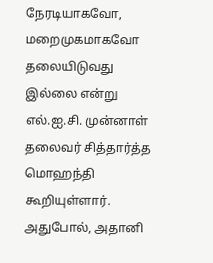நேரடியாகவோ, மறைமுகமாகவோ தலையிடுவது இல்லை என்று எல்.ஐ.சி. முன்னாள் தலைவர் சித்தார்த்த மொஹந்தி கூறியுள்ளார்.
அதுபோல், அதானி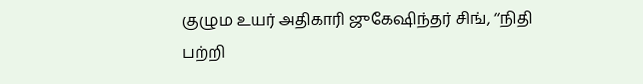குழும உயர் அதிகாரி ஜுகேஷிந்தர் சிங், ‘‘நிதி பற்றி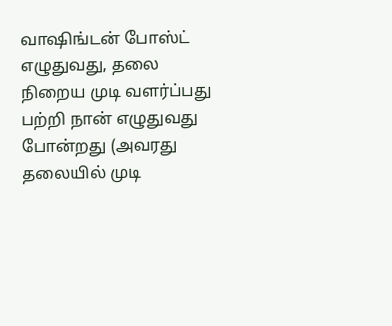வாஷிங்டன் போஸ்ட் எழுதுவது, தலை நிறைய முடி வளர்ப்பது பற்றி நான் எழுதுவது போன்றது (அவரது தலையில் முடி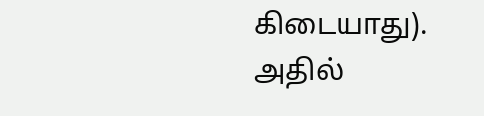கிடையாது). அதில்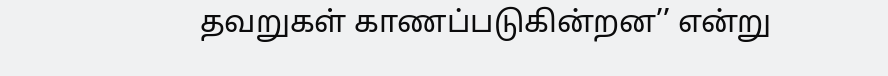தவறுகள் காணப்படுகின்றன’’ என்று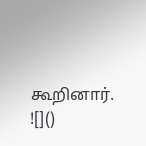கூறினார்.
![]()